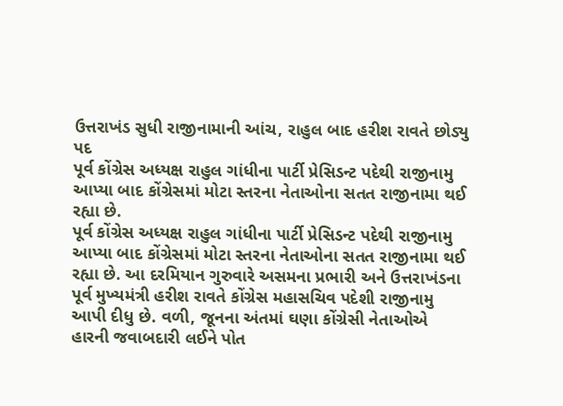ઉત્તરાખંડ સુધી રાજીનામાની આંચ, રાહુલ બાદ હરીશ રાવતે છોડ્યુ પદ
પૂર્વ કોંગ્રેસ અધ્યક્ષ રાહુલ ગાંધીના પાર્ટી પ્રેસિડન્ટ પદેથી રાજીનામુ આપ્યા બાદ કોંગ્રેસમાં મોટા સ્તરના નેતાઓના સતત રાજીનામા થઈ રહ્યા છે.
પૂર્વ કોંગ્રેસ અધ્યક્ષ રાહુલ ગાંધીના પાર્ટી પ્રેસિડન્ટ પદેથી રાજીનામુ આપ્યા બાદ કોંગ્રેસમાં મોટા સ્તરના નેતાઓના સતત રાજીનામા થઈ રહ્યા છે. આ દરમિયાન ગુરુવારે અસમના પ્રભારી અને ઉત્તરાખંડના પૂર્વ મુખ્યમંત્રી હરીશ રાવતે કોંગ્રેસ મહાસચિવ પદેશી રાજીનામુ આપી દીધુ છે. વળી, જૂનના અંતમાં ઘણા કોંગ્રેસી નેતાઓએ હારની જવાબદારી લઈને પોત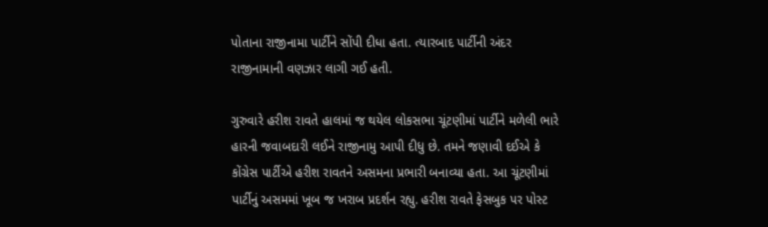પોતાના રાજીનામા પાર્ટીને સોંપી દીધા હતા. ત્યારબાદ પાર્ટીની અંદર રાજીનામાની વણઝાર લાગી ગઈ હતી.

ગુરુવારે હરીશ રાવતે હાલમાં જ થયેલ લોકસભા ચૂંટણીમાં પાર્ટીને મળેલી ભારે હારની જવાબદારી લઈને રાજીનામુ આપી દીધુ છે. તમને જણાવી દઈએ કે કોંગ્રેસ પાર્ટીએ હરીશ રાવતને અસમના પ્રભારી બનાવ્યા હતા. આ ચૂંટણીમાં પાર્ટીનું અસમમાં ખૂબ જ ખરાબ પ્રદર્શન રહ્યુ. હરીશ રાવતે ફેસબુક પર પોસ્ટ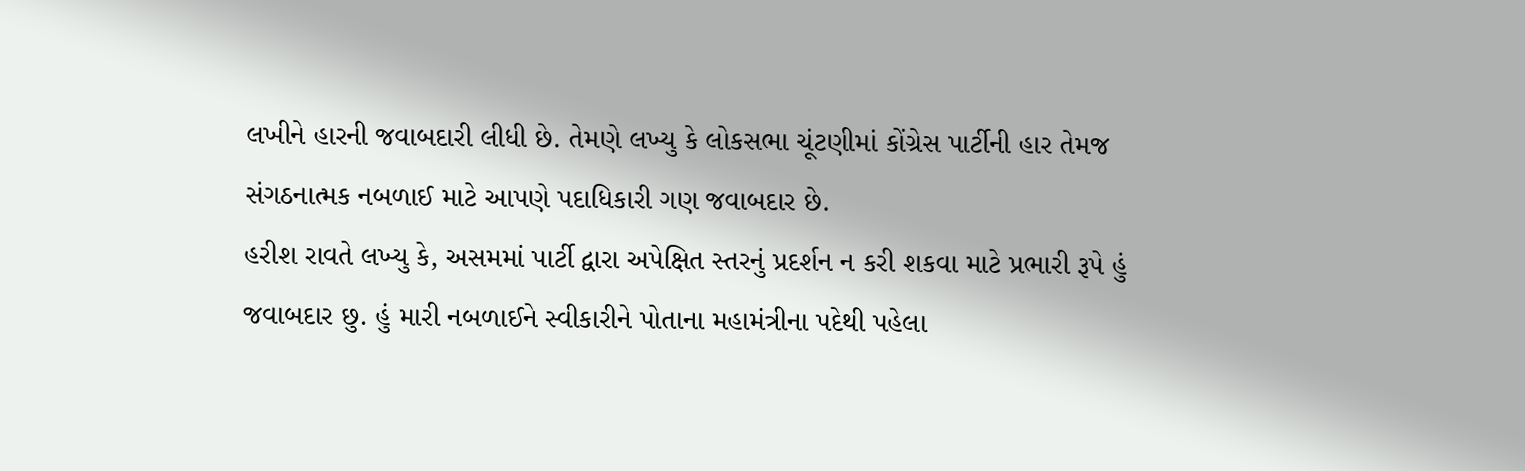લખીને હારની જવાબદારી લીધી છે. તેમણે લખ્યુ કે લોકસભા ચૂંટણીમાં કોંગ્રેસ પાર્ટીની હાર તેમજ સંગઠનાત્મક નબળાઈ માટે આપણે પદાધિકારી ગણ જવાબદાર છે.
હરીશ રાવતે લખ્યુ કે, અસમમાં પાર્ટી દ્વારા અપેક્ષિત સ્તરનું પ્રદર્શન ન કરી શકવા માટે પ્રભારી રૂપે હું જવાબદાર છુ. હું મારી નબળાઈને સ્વીકારીને પોતાના મહામંત્રીના પદેથી પહેલા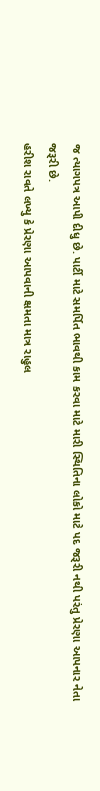જ ત્યાગપત્ર આપી દીધુ છે. પાર્ટી માટે સમર્પિત ભાવથી કામ કરવા માટે મારી સ્થિતિના લોકો માટે પદ જરૂરી નથી પરંતુ પ્રેરણા આપનાર નેતા જરૂરી છે.
હરીશ રાવતે લખ્યુ કે પ્રેરણા આપવાની ક્ષમતા માત્ર રાહુલ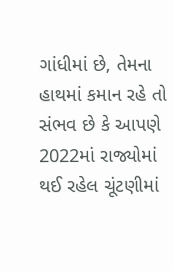ગાંધીમાં છે, તેમના હાથમાં કમાન રહે તો સંભવ છે કે આપણે 2022માં રાજ્યોમાં થઈ રહેલ ચૂંટણીમાં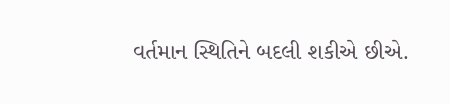વર્તમાન સ્થિતિને બદલી શકીએ છીએ.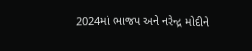2024માં ભાજપ અને નરેન્દ્ર મોદીને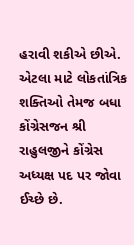હરાવી શકીએ છીએ. એટલા માટે લોકતાંત્રિક શક્તિઓ તેમજ બધા કોંગ્રેસજન શ્રી રાહુલજીને કોંગ્રેસ અધ્યક્ષ પદ પર જોવા ઈચ્છે છે.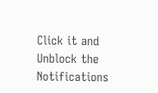Click it and Unblock the Notifications